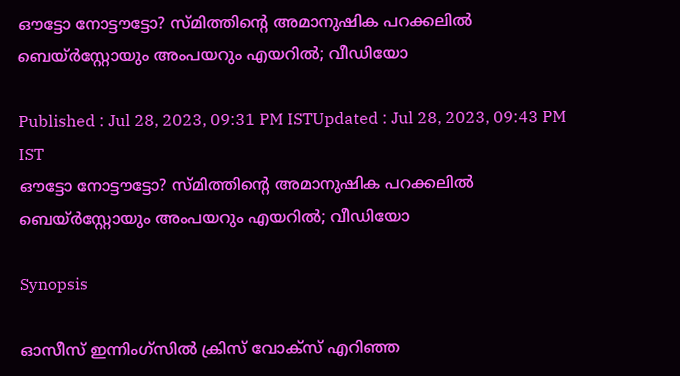ഔട്ടോ നോട്ടൗട്ടോ? സ്‌മിത്തിന്‍റെ അമാനുഷിക പറക്കലില്‍ ബെയ്‌ര്‍സ്റ്റോയും അംപയറും എയറില്‍; വീഡിയോ

Published : Jul 28, 2023, 09:31 PM ISTUpdated : Jul 28, 2023, 09:43 PM IST
ഔട്ടോ നോട്ടൗട്ടോ? സ്‌മിത്തിന്‍റെ അമാനുഷിക പറക്കലില്‍ ബെയ്‌ര്‍സ്റ്റോയും അംപയറും എയറില്‍; വീഡിയോ

Synopsis

ഓസീസ് ഇന്നിംഗ്‌സില്‍ ക്രിസ് വോക്‌സ് എറിഞ്ഞ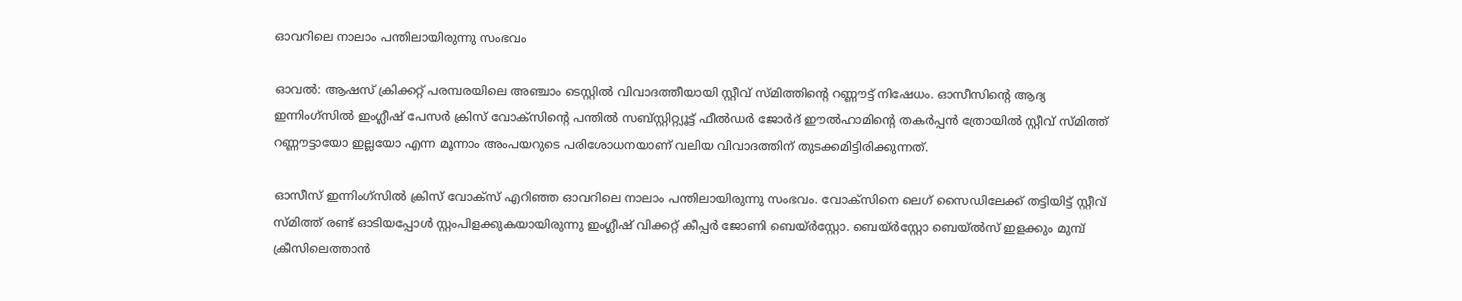ഓവറിലെ നാലാം പന്തിലായിരുന്നു സംഭവം

ഓവല്‍: ആഷസ് ക്രിക്കറ്റ് പരമ്പരയിലെ അഞ്ചാം ടെസ്റ്റില്‍ വിവാദത്തീയായി സ്റ്റീവ് സ്‌മിത്തിന്‍റെ റണ്ണൗട്ട് നിഷേധം. ഓസീസിന്‍റെ ആദ്യ ഇന്നിംഗ്‌സില്‍ ഇംഗ്ലീഷ് പേസര്‍ ക്രിസ് വോക്‌സിന്‍റെ പന്തില്‍ സബ്സ്റ്റിറ്റ്യൂട്ട് ഫീല്‍ഡര്‍ ജോര്‍ദ് ഈല്‍ഹാമിന്‍റെ തകര്‍പ്പന്‍ ത്രോയില്‍ സ്റ്റീവ് സ്‌മിത്ത് റണ്ണൗട്ടായോ ഇല്ലയോ എന്ന മൂന്നാം അംപയറുടെ പരിശോധനയാണ് വലിയ വിവാദത്തിന് തുടക്കമിട്ടിരിക്കുന്നത്.

ഓസീസ് ഇന്നിംഗ്‌സില്‍ ക്രിസ് വോക്‌സ് എറിഞ്ഞ ഓവറിലെ നാലാം പന്തിലായിരുന്നു സംഭവം. വോക്‌സിനെ ലെഗ്‌ സൈഡിലേക്ക് തട്ടിയിട്ട് സ്റ്റീവ് സ്‌മിത്ത് രണ്ട് ഓടിയപ്പോള്‍ സ്റ്റംപിളക്കുകയായിരുന്നു ഇംഗ്ലീഷ് വിക്കറ്റ് കീപ്പര്‍ ജോണി ബെയ്‌ര്‍സ്റ്റോ. ബെയ്‌ര്‍സ്റ്റോ ബെയ്‌ല്‍സ് ഇളക്കും മുമ്പ് ക്രീസിലെത്താന്‍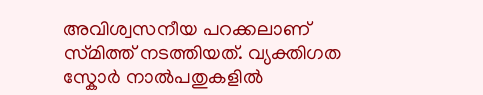അവിശ്വസനീയ പറക്കലാണ് സ്‌മിത്ത് നടത്തിയത്. വ്യക്തിഗത സ്കോര്‍ നാല്‍പതുകളില്‍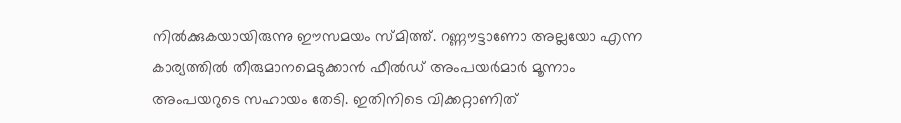നില്‍ക്കുകയായിരുന്നു ഈസമയം സ്‌മിത്ത്. റണ്ണൗട്ടാണോ അല്ലയോ എന്ന കാര്യത്തില്‍ തീരുമാനമെടുക്കാന്‍ ഫീല്‍ഡ് അംപയര്‍മാര്‍ മൂന്നാം അംപയറുടെ സഹായം തേടി. ഇതിനിടെ വിക്കറ്റാണിത്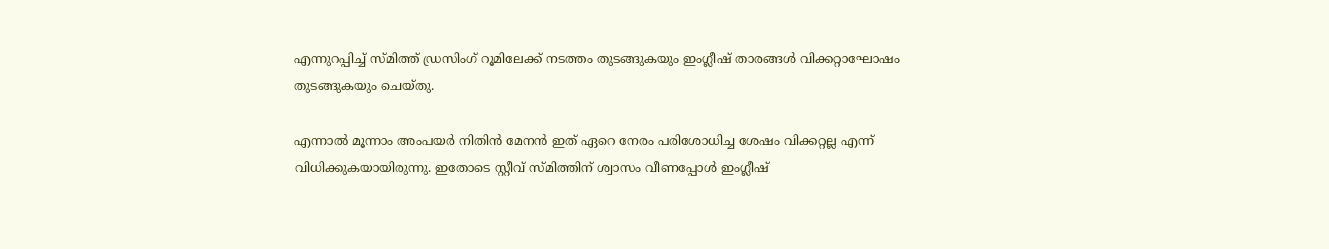എന്നുറപ്പിച്ച് സ്‌മിത്ത് ഡ്രസിംഗ് റൂമിലേക്ക് നടത്തം തുടങ്ങുകയും ഇംഗ്ലീഷ് താരങ്ങള്‍ വിക്കറ്റാഘോഷം തുടങ്ങുകയും ചെയ്‌തു.

എന്നാല്‍ മൂന്നാം അംപയര്‍ നിതിന്‍ മേനന്‍ ഇത് ഏറെ നേരം പരിശോധിച്ച ശേഷം വിക്കറ്റല്ല എന്ന് വിധിക്കുകയായിരുന്നു. ഇതോടെ സ്റ്റീവ് സ്‌മിത്തിന് ശ്വാസം വീണപ്പോള്‍ ഇംഗ്ലീഷ്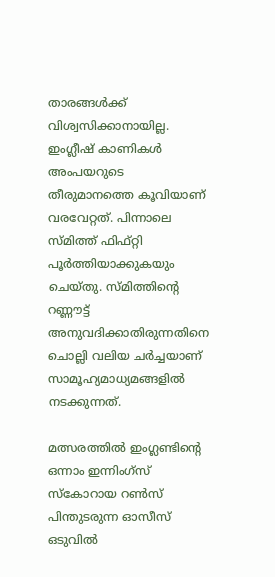താരങ്ങള്‍ക്ക് വിശ്വസിക്കാനായില്ല. ഇംഗ്ലീഷ് കാണികള്‍ അംപയറുടെ തീരുമാനത്തെ കൂവിയാണ് വരവേറ്റത്. പിന്നാലെ സ്‌മിത്ത് ഫിഫ്റ്റി പൂര്‍ത്തിയാക്കുകയും ചെയ്‌തു. സ്‌മിത്തിന്‍റെ റണ്ണൗട്ട് അനുവദിക്കാതിരുന്നതിനെ ചൊല്ലി വലിയ ചര്‍ച്ചയാണ് സാമൂഹ്യമാധ്യമങ്ങളില്‍ നടക്കുന്നത്.

മത്സരത്തില്‍ ഇംഗ്ലണ്ടിന്‍റെ ഒന്നാം ഇന്നിംഗ്‌സ് സ്കോറായ റണ്‍സ് പിന്തുടരുന്ന ഓസീസ് ഒടുവില്‍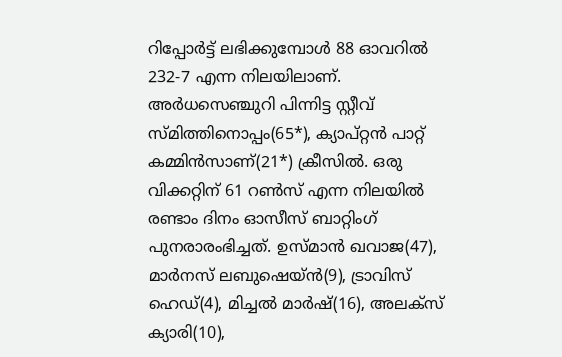റിപ്പോര്‍ട്ട് ലഭിക്കുമ്പോള്‍ 88 ഓവറില്‍ 232-7 എന്ന നിലയിലാണ്. അര്‍ധസെഞ്ചുറി പിന്നിട്ട സ്റ്റീവ് സ്‌മിത്തിനൊപ്പം(65*), ക്യാപ്റ്റന്‍ പാറ്റ് കമ്മിന്‍സാണ്(21*) ക്രീസില്‍. ഒരു വിക്കറ്റിന് 61 റൺസ് എന്ന നിലയില്‍ രണ്ടാം ദിനം ഓസീസ് ബാറ്റിംഗ് പുനരാരംഭിച്ചത്. ഉസ്‌മാന്‍ ഖവാജ(47), മാര്‍നസ് ലബുഷെയ്‌ന്‍(9), ട്രാവിസ് ഹെഡ്(4), മിച്ചല്‍ മാര്‍ഷ്(16), അലക്‌സ് ക്യാരി(10),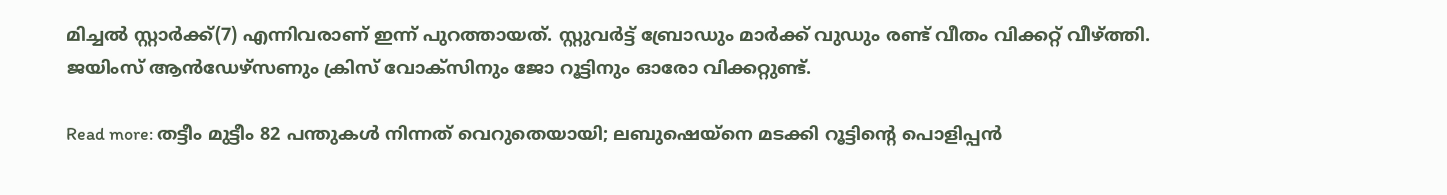മിച്ചല്‍ സ്റ്റാര്‍ക്ക്(7) എന്നിവരാണ് ഇന്ന് പുറത്തായത്. സ്റ്റുവര്‍ട്ട് ബ്രോഡും മാര്‍ക്ക് വുഡും രണ്ട് വീതം വിക്കറ്റ് വീഴ്ത്തി. ജയിംസ് ആന്‍ഡേഴ്‌സണും ക്രിസ് വോക്‌സിനും ജോ റൂട്ടിനും ഓരോ വിക്കറ്റുണ്ട്.

Read more: തട്ടീം മുട്ടീം 82 പന്തുകള്‍ നിന്നത് വെറുതെയായി; ലബുഷെയ്‌നെ മടക്കി റൂട്ടിന്‍റെ പൊളിപ്പന്‍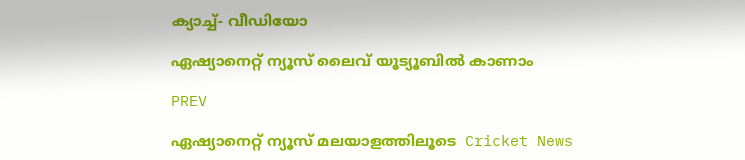ക്യാച്ച്- വീഡിയോ

ഏഷ്യാനെറ്റ് ന്യൂസ് ലൈവ് യൂട്യൂബിൽ കാണാം

PREV

ഏഷ്യാനെറ്റ് ന്യൂസ് മലയാളത്തിലൂടെ  Cricket News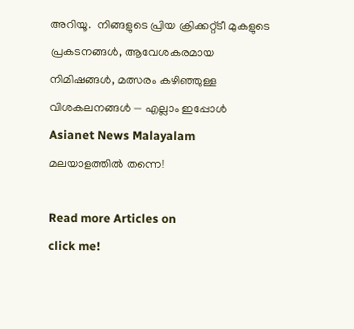അറിയൂ.  നിങ്ങളുടെ പ്രിയ ക്രിക്കറ്റ്ടീ മുകളുടെ പ്രകടനങ്ങൾ, ആവേശകരമായ നിമിഷങ്ങൾ, മത്സരം കഴിഞ്ഞുള്ള വിശകലനങ്ങൾ — എല്ലാം ഇപ്പോൾ Asianet News Malayalam മലയാളത്തിൽ തന്നെ!

Read more Articles on
click me!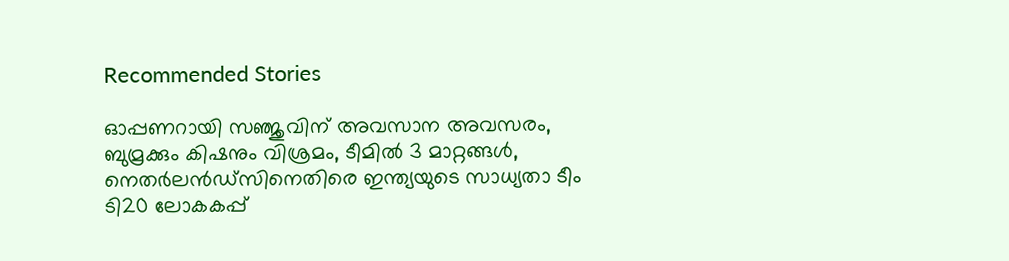Recommended Stories

ഓപ്പണറായി സഞ്ജുവിന് അവസാന അവസരം, ബുമ്രക്കും കിഷനും വിശ്രമം, ടീമില്‍ 3 മാറ്റങ്ങൾ, നെതര്‍ലന്‍ഡ്സിനെതിരെ ഇന്ത്യയുടെ സാധ്യതാ ടീം
ടി20 ലോകകപ്പ്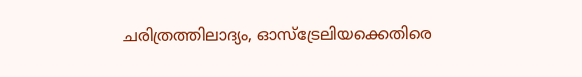ചരിത്രത്തിലാദ്യം, ഓസ്ട്രേലിയക്കെതിരെ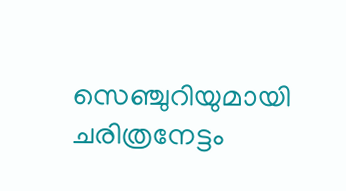സെഞ്ചുറിയുമായി ചരിത്രനേട്ടം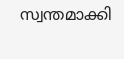സ്വന്തമാക്കി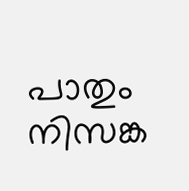പാതും നിസങ്ക